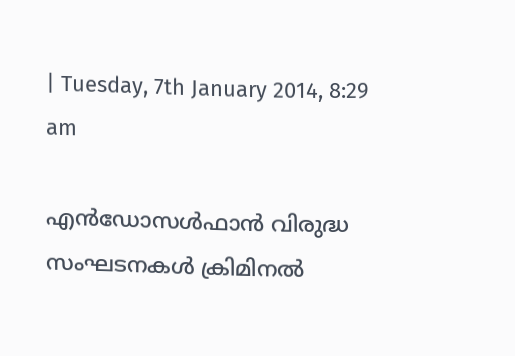| Tuesday, 7th January 2014, 8:29 am

എന്‍ഡോസള്‍ഫാന്‍ വിരുദ്ധ സംഘടനകള്‍ ക്രിമിനല്‍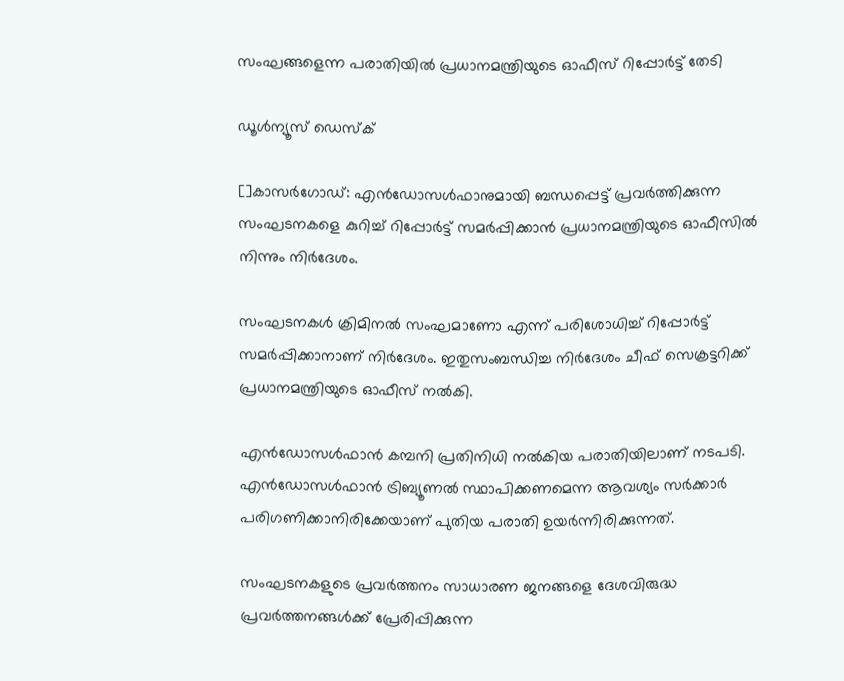സംഘങ്ങളെന്ന പരാതിയില്‍ പ്രധാനമന്ത്രിയുടെ ഓഫീസ് റിപ്പോര്‍ട്ട് തേടി

ഡൂള്‍ന്യൂസ് ഡെസ്‌ക്

[]കാസര്‍ഗോഡ്: എന്‍ഡോസള്‍ഫാനുമായി ബന്ധപ്പെട്ട് പ്രവര്‍ത്തിക്കുന്ന സംഘടനകളെ കുറിച്ച് റിപ്പോര്‍ട്ട് സമര്‍പ്പിക്കാന്‍ പ്രധാനമന്ത്രിയുടെ ഓഫീസില്‍ നിന്നും നിര്‍ദേശം.

സംഘടനകള്‍ ക്രിമിനല്‍ സംഘമാണോ എന്ന് പരിശോധിച്ച് റിപ്പോര്‍ട്ട് സമര്‍പ്പിക്കാനാണ് നിര്‍ദേശം. ഇതുസംബന്ധിച്ച നിര്‍ദേശം ചീഫ് സെക്രട്ടറിക്ക് പ്രധാനമന്ത്രിയുടെ ഓഫീസ് നല്‍കി.

എന്‍ഡോസള്‍ഫാന്‍ കമ്പനി പ്രതിനിധി നല്‍കിയ പരാതിയിലാണ് നടപടി. എന്‍ഡോസള്‍ഫാന്‍ ട്രിബ്യൂണല്‍ സ്ഥാപിക്കണമെന്ന ആവശ്യം സര്‍ക്കാര്‍ പരിഗണിക്കാനിരിക്കേയാണ് പുതിയ പരാതി ഉയര്‍ന്നിരിക്കുന്നത്.

സംഘടനകളുടെ പ്രവര്‍ത്തനം സാധാരണ ജനങ്ങളെ ദേശവിരുദ്ധ പ്രവര്‍ത്തനങ്ങള്‍ക്ക് പ്രേരിപ്പിക്കുന്ന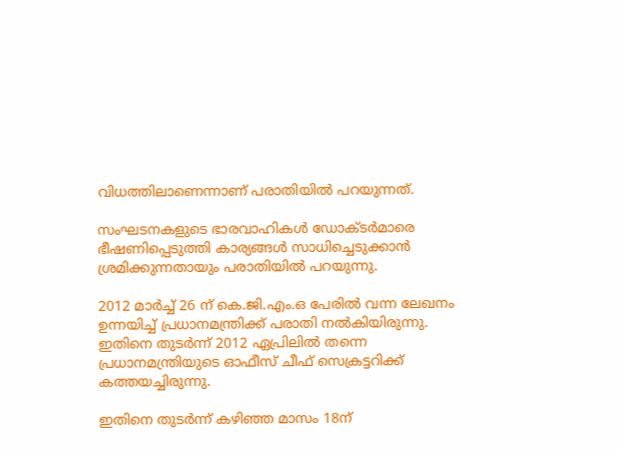വിധത്തിലാണെന്നാണ് പരാതിയില്‍ പറയുന്നത്.

സംഘടനകളുടെ ഭാരവാഹികള്‍ ഡോക്ടര്‍മാരെ ഭീഷണിപ്പെടുത്തി കാര്യങ്ങള്‍ സാധിച്ചെടുക്കാന്‍ ശ്രമിക്കുന്നതായും പരാതിയില്‍ പറയുന്നു.

2012 മാര്‍ച്ച് 26 ന് കെ.ജി.എം.ഒ പേരില്‍ വന്ന ലേഖനം ഉന്നയിച്ച് പ്രധാനമന്ത്രിക്ക് പരാതി നല്‍കിയിരുന്നു. ഇതിനെ തുടര്‍ന്ന് 2012 ഏപ്രിലില്‍ തന്നെ പ്രധാനമന്ത്രിയുടെ ഓഫീസ് ചീഫ് സെക്രട്ടറിക്ക് കത്തയച്ചിരുന്നു.

ഇതിനെ തുടര്‍ന്ന് കഴിഞ്ഞ മാസം 18ന്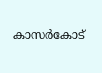കാസര്‍കോട്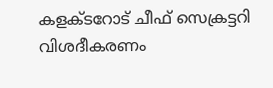കളക്ടറോട് ചീഫ് സെക്രട്ടറി വിശദീകരണം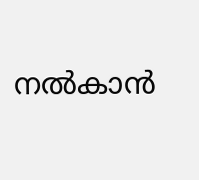നല്‍കാന്‍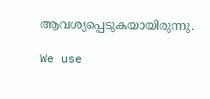ആവശ്യപ്പെടുകയായിരുന്നു.

We use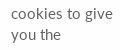cookies to give you the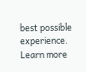best possible experience. Learn more